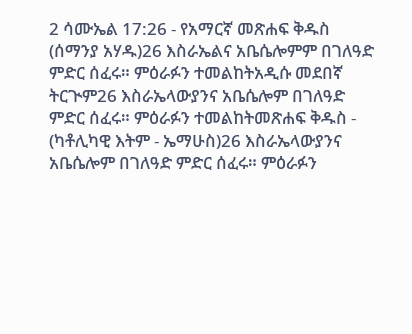2 ሳሙኤል 17:26 - የአማርኛ መጽሐፍ ቅዱስ (ሰማንያ አሃዱ)26 እስራኤልና አቤሴሎምም በገለዓድ ምድር ሰፈሩ። ምዕራፉን ተመልከትአዲሱ መደበኛ ትርጒም26 እስራኤላውያንና አቤሴሎም በገለዓድ ምድር ሰፈሩ። ምዕራፉን ተመልከትመጽሐፍ ቅዱስ - (ካቶሊካዊ እትም - ኤማሁስ)26 እስራኤላውያንና አቤሴሎም በገለዓድ ምድር ሰፈሩ። ምዕራፉን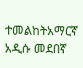ተመልከትአማርኛ አዲሱ መደበኛ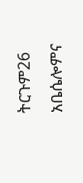ትርጉም26 አቤሴሎምና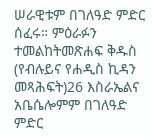ሠራዊቱም በገለዓድ ምድር ሰፈሩ። ምዕራፉን ተመልከትመጽሐፍ ቅዱስ (የብሉይና የሐዲስ ኪዳን መጻሕፍት)26 እስራኤልና አቤሴሎምም በገለዓድ ምድር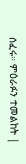ሰፈሩ። ምዕራፉን ተመልከት |